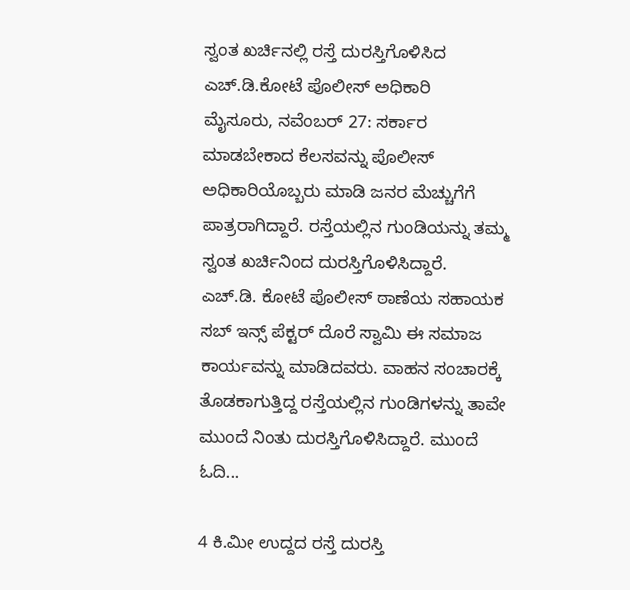ಸ್ವಂತ ಖರ್ಚಿನಲ್ಲಿ ರಸ್ತೆ ದುರಸ್ತಿಗೊಳಿಸಿದ ಎಚ್.ಡಿ.ಕೋಟೆ ಪೊಲೀಸ್ ಅಧಿಕಾರಿ
ಮೈಸೂರು, ನವೆಂಬರ್ 27: ಸರ್ಕಾರ ಮಾಡಬೇಕಾದ ಕೆಲಸವನ್ನು ಪೊಲೀಸ್ ಅಧಿಕಾರಿಯೊಬ್ಬರು ಮಾಡಿ ಜನರ ಮೆಚ್ಚುಗೆಗೆ ಪಾತ್ರರಾಗಿದ್ದಾರೆ. ರಸ್ತೆಯಲ್ಲಿನ ಗುಂಡಿಯನ್ನು ತಮ್ಮ ಸ್ವಂತ ಖರ್ಚಿನಿಂದ ದುರಸ್ತಿಗೊಳಿಸಿದ್ದಾರೆ.
ಎಚ್.ಡಿ. ಕೋಟೆ ಪೊಲೀಸ್ ಠಾಣೆಯ ಸಹಾಯಕ ಸಬ್ ಇನ್ಸ್ ಪೆಕ್ಟರ್ ದೊರೆ ಸ್ವಾಮಿ ಈ ಸಮಾಜ ಕಾರ್ಯವನ್ನು ಮಾಡಿದವರು. ವಾಹನ ಸಂಚಾರಕ್ಕೆ ತೊಡಕಾಗುತ್ತಿದ್ದ ರಸ್ತೆಯಲ್ಲಿನ ಗುಂಡಿಗಳನ್ನು ತಾವೇ ಮುಂದೆ ನಿಂತು ದುರಸ್ತಿಗೊಳಿಸಿದ್ದಾರೆ. ಮುಂದೆ ಓದಿ...

4 ಕಿ.ಮೀ ಉದ್ದದ ರಸ್ತೆ ದುರಸ್ತಿ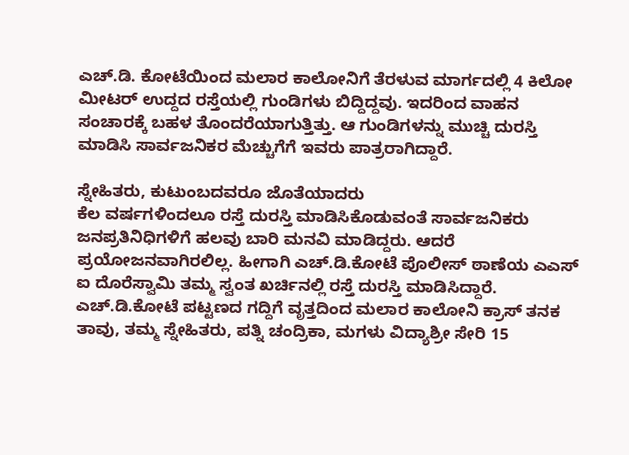ಎಚ್.ಡಿ. ಕೋಟೆಯಿಂದ ಮಲಾರ ಕಾಲೋನಿಗೆ ತೆರಳುವ ಮಾರ್ಗದಲ್ಲಿ 4 ಕಿಲೋ ಮೀಟರ್ ಉದ್ದದ ರಸ್ತೆಯಲ್ಲಿ ಗುಂಡಿಗಳು ಬಿದ್ದಿದ್ದವು. ಇದರಿಂದ ವಾಹನ ಸಂಚಾರಕ್ಕೆ ಬಹಳ ತೊಂದರೆಯಾಗುತ್ತಿತ್ತು. ಆ ಗುಂಡಿಗಳನ್ನು ಮುಚ್ಚಿ ದುರಸ್ತಿ ಮಾಡಿಸಿ ಸಾರ್ವಜನಿಕರ ಮೆಚ್ಚುಗೆಗೆ ಇವರು ಪಾತ್ರರಾಗಿದ್ದಾರೆ.

ಸ್ನೇಹಿತರು, ಕುಟುಂಬದವರೂ ಜೊತೆಯಾದರು
ಕೆಲ ವರ್ಷಗಳಿಂದಲೂ ರಸ್ತೆ ದುರಸ್ತಿ ಮಾಡಿಸಿಕೊಡುವಂತೆ ಸಾರ್ವಜನಿಕರು ಜನಪ್ರತಿನಿಧಿಗಳಿಗೆ ಹಲವು ಬಾರಿ ಮನವಿ ಮಾಡಿದ್ದರು. ಆದರೆ ಪ್ರಯೋಜನವಾಗಿರಲಿಲ್ಲ. ಹೀಗಾಗಿ ಎಚ್.ಡಿ.ಕೋಟೆ ಪೊಲೀಸ್ ಠಾಣೆಯ ಎಎಸ್ ಐ ದೊರೆಸ್ವಾಮಿ ತಮ್ಮ ಸ್ವಂತ ಖರ್ಚಿನಲ್ಲಿ ರಸ್ತೆ ದುರಸ್ತಿ ಮಾಡಿಸಿದ್ದಾರೆ. ಎಚ್.ಡಿ.ಕೋಟೆ ಪಟ್ಟಣದ ಗದ್ದಿಗೆ ವೃತ್ತದಿಂದ ಮಲಾರ ಕಾಲೋನಿ ಕ್ರಾಸ್ ತನಕ ತಾವು, ತಮ್ಮ ಸ್ನೇಹಿತರು, ಪತ್ನಿ ಚಂದ್ರಿಕಾ, ಮಗಳು ವಿದ್ಯಾಶ್ರೀ ಸೇರಿ 15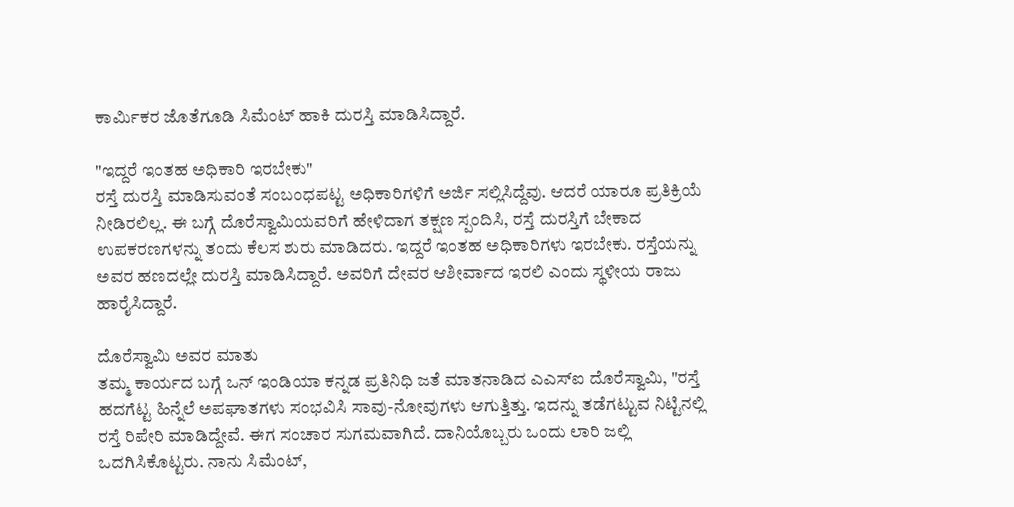ಕಾರ್ಮಿಕರ ಜೊತೆಗೂಡಿ ಸಿಮೆಂಟ್ ಹಾಕಿ ದುರಸ್ತಿ ಮಾಡಿಸಿದ್ದಾರೆ.

"ಇದ್ದರೆ ಇಂತಹ ಅಧಿಕಾರಿ ಇರಬೇಕು"
ರಸ್ತೆ ದುರಸ್ತಿ ಮಾಡಿಸುವಂತೆ ಸಂಬಂಧಪಟ್ಟ ಅಧಿಕಾರಿಗಳಿಗೆ ಅರ್ಜಿ ಸಲ್ಲಿಸಿದ್ದೆವು. ಆದರೆ ಯಾರೂ ಪ್ರತಿಕ್ರಿಯೆ ನೀಡಿರಲಿಲ್ಲ. ಈ ಬಗ್ಗೆ ದೊರೆಸ್ವಾಮಿಯವರಿಗೆ ಹೇಳಿದಾಗ ತಕ್ಷಣ ಸ್ಪಂದಿಸಿ, ರಸ್ತೆ ದುರಸ್ತಿಗೆ ಬೇಕಾದ ಉಪಕರಣಗಳನ್ನು ತಂದು ಕೆಲಸ ಶುರು ಮಾಡಿದರು. ಇದ್ದರೆ ಇಂತಹ ಅಧಿಕಾರಿಗಳು ಇರಬೇಕು. ರಸ್ತೆಯನ್ನು ಅವರ ಹಣದಲ್ಲೇ ದುರಸ್ತಿ ಮಾಡಿಸಿದ್ದಾರೆ. ಅವರಿಗೆ ದೇವರ ಆಶೀರ್ವಾದ ಇರಲಿ ಎಂದು ಸ್ಥಳೀಯ ರಾಜು ಹಾರೈಸಿದ್ದಾರೆ.

ದೊರೆಸ್ವಾಮಿ ಅವರ ಮಾತು
ತಮ್ಮ ಕಾರ್ಯದ ಬಗ್ಗೆ ಒನ್ ಇಂಡಿಯಾ ಕನ್ನಡ ಪ್ರತಿನಿಧಿ ಜತೆ ಮಾತನಾಡಿದ ಎಎಸ್ಐ ದೊರೆಸ್ವಾಮಿ, "ರಸ್ತೆ ಹದಗೆಟ್ಟ ಹಿನ್ನೆಲೆ ಅಪಘಾತಗಳು ಸಂಭವಿಸಿ ಸಾವು-ನೋವುಗಳು ಆಗುತ್ತಿತ್ತು. ಇದನ್ನು ತಡೆಗಟ್ಟುವ ನಿಟ್ಟಿನಲ್ಲಿ ರಸ್ತೆ ರಿಪೇರಿ ಮಾಡಿದ್ದೇವೆ. ಈಗ ಸಂಚಾರ ಸುಗಮವಾಗಿದೆ. ದಾನಿಯೊಬ್ಬರು ಒಂದು ಲಾರಿ ಜಲ್ಲಿ ಒದಗಿಸಿಕೊಟ್ಟರು. ನಾನು ಸಿಮೆಂಟ್,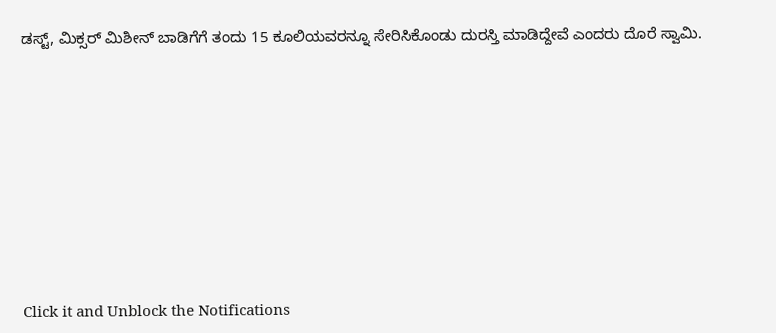ಡಸ್ಟ್, ಮಿಕ್ಸರ್ ಮಿಶೀನ್ ಬಾಡಿಗೆಗೆ ತಂದು 15 ಕೂಲಿಯವರನ್ನೂ ಸೇರಿಸಿಕೊಂಡು ದುರಸ್ತಿ ಮಾಡಿದ್ದೇವೆ ಎಂದರು ದೊರೆ ಸ್ವಾಮಿ.












Click it and Unblock the Notifications